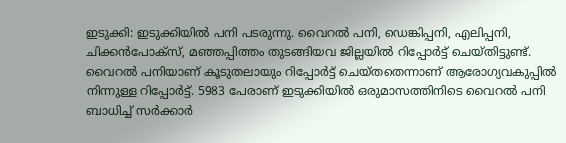ഇടുക്കി: ഇടുക്കിയിൽ പനി പടരുന്നു. വൈറൽ പനി, ഡെങ്കിപ്പനി, എലിപ്പനി, ചിക്കൻപോക്സ്, മഞ്ഞപ്പിത്തം തുടങ്ങിയവ ജില്ലയിൽ റിപ്പോർട്ട് ചെയ്തിട്ടുണ്ട്. വൈറൽ പനിയാണ് കൂടുതലായും റിപ്പോർട്ട് ചെയ്തതെന്നാണ് ആരോഗ്യവകുപ്പിൽ നിന്നുള്ള റിപ്പോർട്ട്. 5983 പേരാണ് ഇടുക്കിയിൽ ഒരുമാസത്തിനിടെ വൈറൽ പനി ബാധിച്ച് സർക്കാർ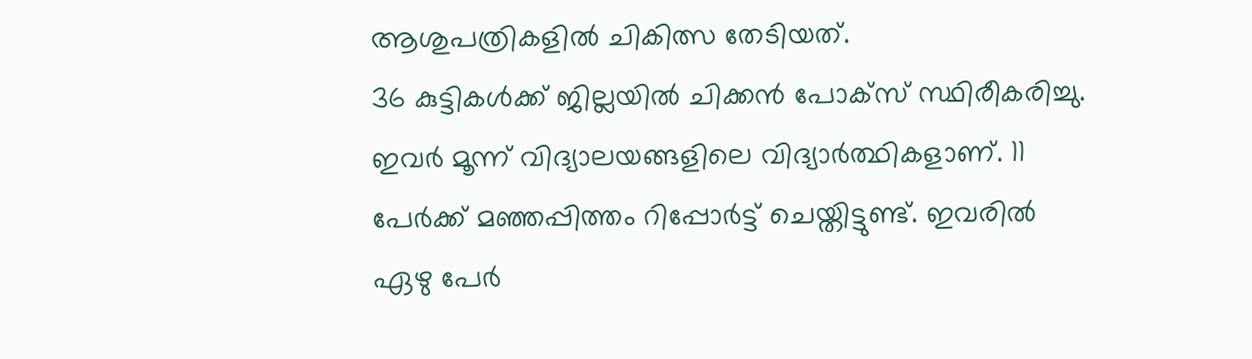ആശുപത്രികളിൽ ചികിത്സ തേടിയത്.
36 കുട്ടികൾക്ക് ജില്ലയിൽ ചിക്കൻ പോക്സ് സ്ഥിരീകരിച്ചു. ഇവർ മൂന്ന് വിദ്യാലയങ്ങളിലെ വിദ്യാർത്ഥികളാണ്. 11 പേർക്ക് മഞ്ഞപ്പിത്തം റിപ്പോർട്ട് ചെയ്തിട്ടുണ്ട്. ഇവരിൽ ഏഴു പേർ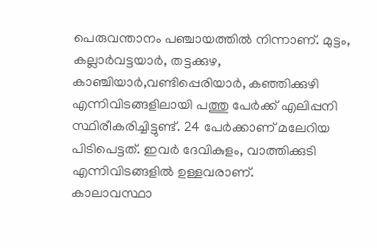പെരുവന്താനം പഞ്ചായത്തിൽ നിന്നാണ്. മുട്ടം, കല്ലാർവട്ടയാർ, തട്ടക്കുഴ, കാഞ്ചിയാർ,വണ്ടിപ്പെരിയാർ, കഞ്ഞിക്കുഴി എന്നിവിടങ്ങളിലായി പത്തു പേർക്ക് എലിപ്പനി സ്ഥിരീകരിച്ചിട്ടുണ്ട്. 24 പേർക്കാണ് മലേറിയ പിടിപെട്ടത്. ഇവർ ദേവികുളം, വാത്തിക്കുടി എന്നിവിടങ്ങളിൽ ഉള്ളവരാണ്.
കാലാവസ്ഥാ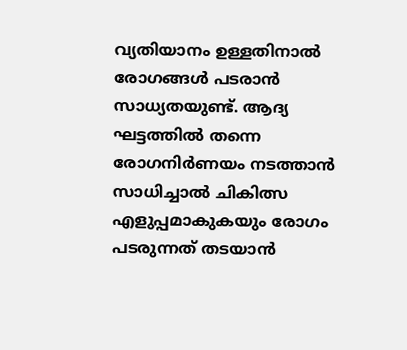വ്യതിയാനം ഉള്ളതിനാൽ രോഗങ്ങൾ പടരാൻ സാധ്യതയുണ്ട്. ആദ്യ ഘട്ടത്തിൽ തന്നെ രോഗനിർണയം നടത്താൻ സാധിച്ചാൽ ചികിത്സ എളുപ്പമാകുകയും രോഗം പടരുന്നത് തടയാൻ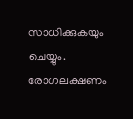സാധിക്കുകയും ചെയ്യും. രോഗലക്ഷണം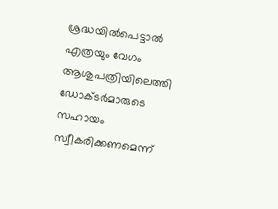ശ്രദ്ധയിൽപെട്ടാൽ എത്രയും വേഗം ആശുപത്രിയിലെത്തി ഡോക്ടർമാരുടെ സഹായം സ്വീകരിക്കണമെന്ന്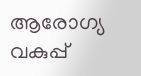ആരോഗ്യ വകുപ്പ്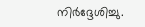നിർദ്ദേശിച്ചു.